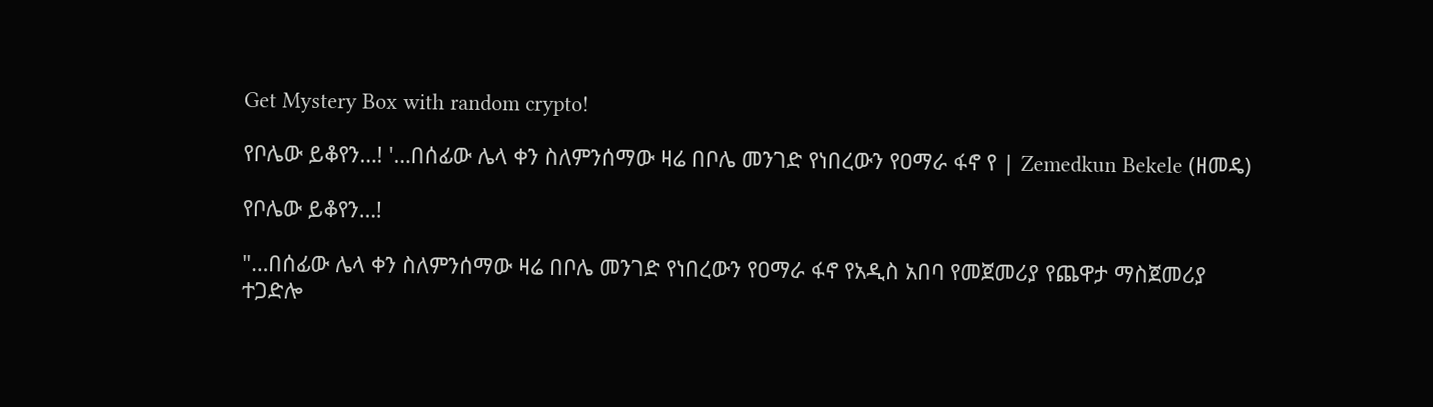Get Mystery Box with random crypto!

የቦሌው ይቆየን…! '…በሰፊው ሌላ ቀን ስለምንሰማው ዛሬ በቦሌ መንገድ የነበረውን የዐማራ ፋኖ የ | Zemedkun Bekele (ዘመዴ)

የቦሌው ይቆየን…!

"…በሰፊው ሌላ ቀን ስለምንሰማው ዛሬ በቦሌ መንገድ የነበረውን የዐማራ ፋኖ የአዲስ አበባ የመጀመሪያ የጨዋታ ማስጀመሪያ ተጋድሎ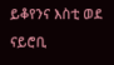ይቆየንና እስቲ ወደ ናይሮቢ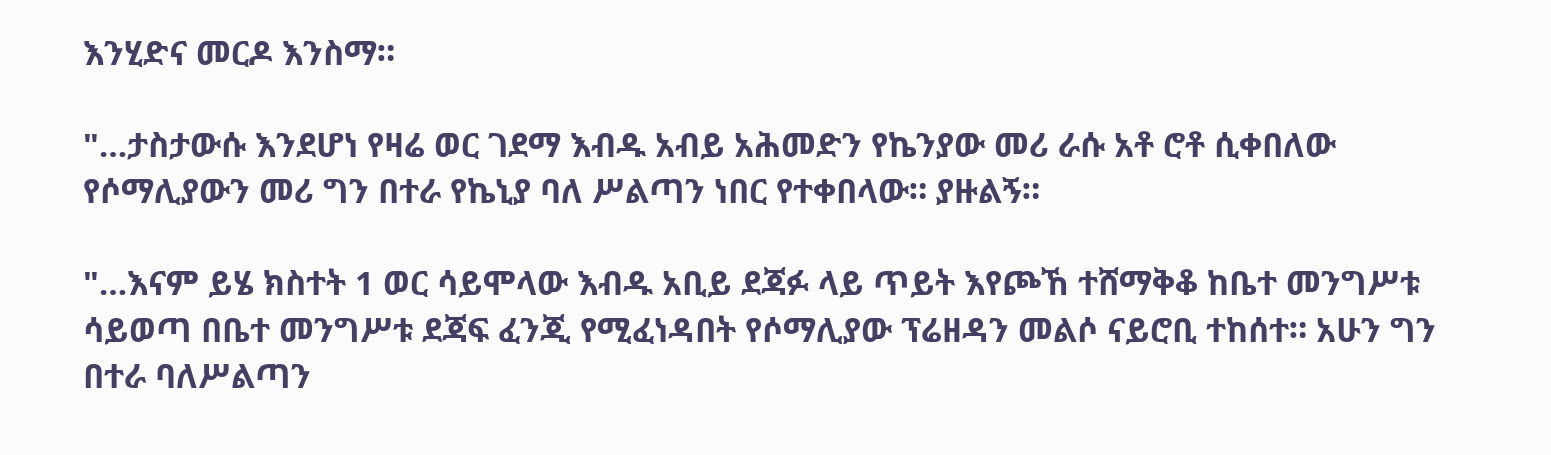እንሂድና መርዶ እንስማ።

"…ታስታውሱ እንደሆነ የዛሬ ወር ገደማ እብዱ አብይ አሕመድን የኬንያው መሪ ራሱ አቶ ሮቶ ሲቀበለው የሶማሊያውን መሪ ግን በተራ የኬኒያ ባለ ሥልጣን ነበር የተቀበላው። ያዙልኝ።

"…እናም ይሄ ክስተት 1 ወር ሳይሞላው እብዱ አቢይ ደጃፉ ላይ ጥይት እየጮኸ ተሸማቅቆ ከቤተ መንግሥቱ ሳይወጣ በቤተ መንግሥቱ ደጃፍ ፈንጂ የሚፈነዳበት የሶማሊያው ፕሬዘዳን መልሶ ናይሮቢ ተከሰተ። አሁን ግን በተራ ባለሥልጣን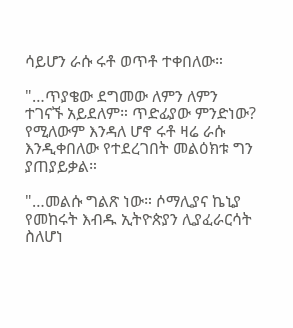ሳይሆን ራሱ ሩቶ ወጥቶ ተቀበለው።

"…ጥያቄው ደግመው ለምን ለምን ተገናኙ አይደለም። ጥድፊያው ምንድነው? የሚለውም እንዳለ ሆኖ ሩቶ ዛሬ ራሱ እንዲቀበለው የተደረገበት መልዕክቱ ግን ያጠያይቃል።

"…መልሱ ግልጽ ነው። ሶማሊያና ኬኒያ የመከሩት እብዱ ኢትዮጵያን ሊያፈራርሳት ስለሆነ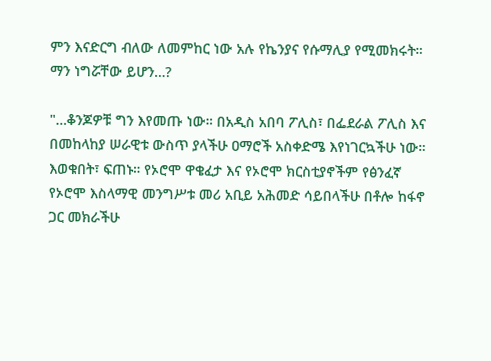ምን እናድርግ ብለው ለመምከር ነው አሉ የኬንያና የሱማሊያ የሚመክሩት። ማን ነግሯቸው ይሆን…?

"…ቆንጆዎቹ ግን እየመጡ ነው። በአዲስ አበባ ፖሊስ፣ በፌደራል ፖሊስ እና በመከላከያ ሠራዊቱ ውስጥ ያላችሁ ዐማሮች አስቀድሜ እየነገርኳችሁ ነው። እወቁበት፣ ፍጠኑ። የኦሮሞ ዋቄፈታ እና የኦሮሞ ክርስቲያኖችም የፅንፈኛ የኦሮሞ እስላማዊ መንግሥቱ መሪ አቢይ አሕመድ ሳይበላችሁ በቶሎ ከፋኖ ጋር መክራችሁ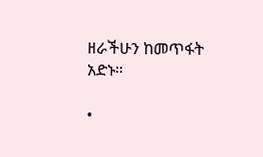ዘራችሁን ከመጥፋት አድኑ።

•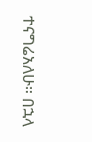ተናግሬአለሁ። በኋላ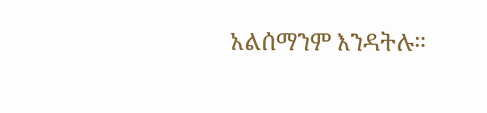አልሰማንም እንዳትሉ።